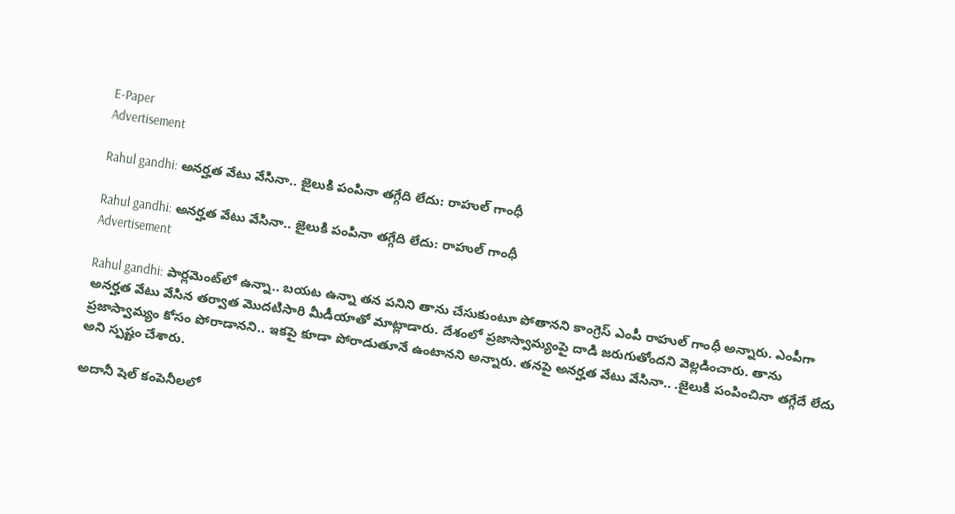E-Paper
Advertisement

Rahul gandhi: అనర్హత వేటు వేసినా.. జైలుకి పంపినా తగ్గేది లేదు: రాహుల్ గాంధీ

Rahul gandhi: అనర్హత వేటు వేసినా.. జైలుకి పంపినా తగ్గేది లేదు: రాహుల్ గాంధీ
Advertisement

Rahul gandhi: పార్లమెంట్‌లో ఉన్నా.. బయట ఉన్నా తన పనిని తాను చేసుకుంటూ పోతానని కాంగ్రెస్ ఎంపీ రాహుల్ గాంధీ అన్నారు. ఎంపీగా అనర్హత వేటు వేసిన తర్వాత మొదటిసారి మీడీయాతో మాట్లాడారు. దేశంలో ప్రజాస్వామ్యంపై దాడి జరుగుతోందని వెల్లడించారు. తాను ప్రజాస్వామ్యం కోసం పోరాడానని.. ఇకపై కూడా పోరాడుతూనే ఉంటానని అన్నారు. తనపై అనర్హత వేటు వేసినా.. .జైలుకి పంపించినా తగ్గేదే లేదు అని స్పష్టం చేశారు.

అదానీ షెల్ కంపెనీలలో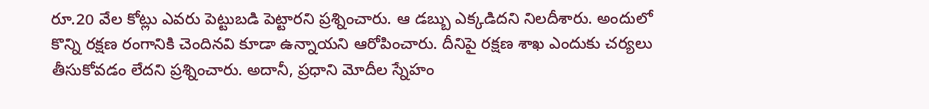రూ.20 వేల కోట్లు ఎవరు పెట్టుబడి పెట్టారని ప్రశ్నించారు. ఆ డబ్బు ఎక్కడిదని నిలదీశారు. అందులో కొన్ని రక్షణ రంగానికి చెందినవి కూడా ఉన్నాయని ఆరోపించారు. దీనిపై రక్షణ శాఖ ఎందుకు చర్యలు తీసుకోవడం లేదని ప్రశ్నించారు. అదానీ, ప్రధాని మోదీల స్నేహం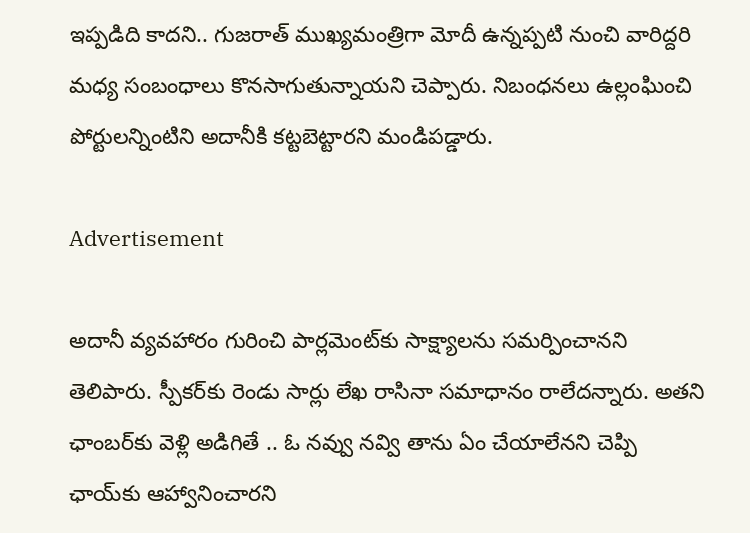ఇప్పడిది కాదని.. గుజరాత్ ముఖ్యమంత్రిగా మోదీ ఉన్నప్పటి నుంచి వారిద్దరి మధ్య సంబంధాలు కొనసాగుతున్నాయని చెప్పారు. నిబంధనలు ఉల్లంఘించి పోర్టులన్నింటిని అదానీకి కట్టబెట్టారని మండిపడ్డారు.

Advertisement

అదానీ వ్యవహారం గురించి పార్లమెంట్‌కు సాక్ష్యాలను సమర్పించానని తెలిపారు. స్పీకర్‌కు రెండు సార్లు లేఖ రాసినా సమాధానం రాలేదన్నారు. అతని ఛాంబర్‌కు వెళ్లి అడిగితే .. ఓ నవ్వు నవ్వి తాను ఏం చేయాలేనని చెప్పి ఛాయ్‌కు ఆహ్వానించారని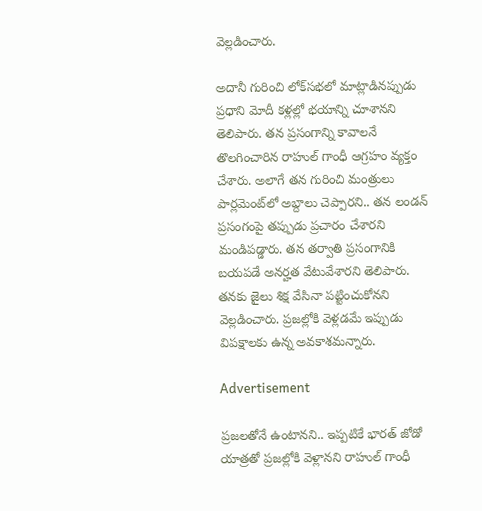వెల్లడించారు.

అదానీ గురించి లోక్‌సభలో మాట్లాడినప్పుడు ప్రధాని మోదీ కళ్లల్లో భయాన్ని చూశానని తెలిపారు. తన ప్రసంగాన్ని కావాలనే తొలగించారిన రాహుల్ గాంధీ ఆగ్రహం వ్యక్తం చేశారు. అలాగే తన గురించి మంత్రులు పార్లమెంట్‌లో అబ్దాలు చెప్పారని.. తన లండన్ ప్రసంగంపై తప్పుడు ప్రచారం చేశారని మండిపడ్డారు. తన తర్వాతి ప్రసంగానికి బయపడే అనర్హత వేటువేశారని తెలిపారు. తనకు జైలు శిక్ష వేసినా పట్టించుకోనని వెల్లడించారు. ప్రజల్లోకి వెళ్లడమే ఇప్పుడు విపక్షాలకు ఉన్న అవకాశమన్నారు.

Advertisement

ప్రజలతోనే ఉంటానని.. ఇప్పటికే భారత్ జోడో యాత్రతో ప్రజల్లోకి వెళ్లానని రాహుల్ గాంధీ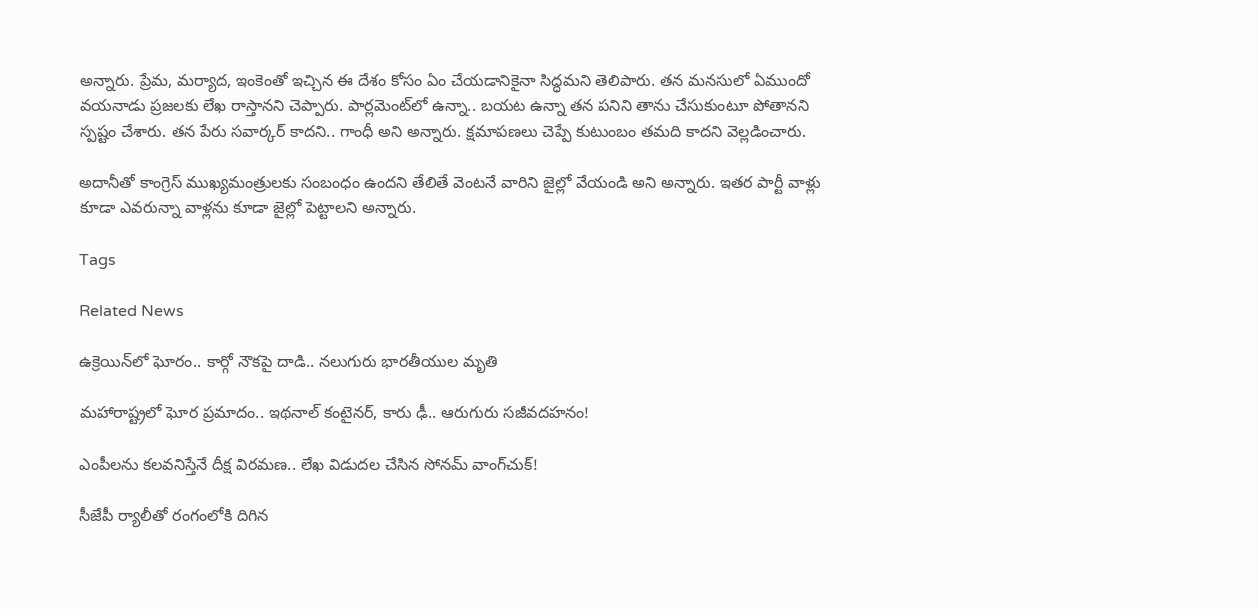అన్నారు. ప్రేమ, మర్యాద, ఇంకెంతో ఇచ్చిన ఈ దేశం కోసం ఏం చేయడానికైనా సిద్ధమని తెలిపారు. తన మనసులో ఏముందో వయనాడు ప్రజలకు లేఖ రాస్తానని చెప్పారు. పార్లమెంట్‌లో ఉన్నా.. బయట ఉన్నా తన పనిని తాను చేసుకుంటూ పోతానని స్పష్టం చేశారు. తన పేరు సవార్కర్ కాదని.. గాంధీ అని అన్నారు. క్షమాపణలు చెప్పే కుటుంబం తమది కాదని వెల్లడించారు.

అదానీతో కాంగ్రెస్ ముఖ్యమంత్రులకు సంబంధం ఉందని తేలితే వెంటనే వారిని జైల్లో వేయండి అని అన్నారు. ఇతర పార్టీ వాళ్లు కూడా ఎవరున్నా వాళ్లను కూడా జైల్లో పెట్టాలని అన్నారు.

Tags

Related News

ఉక్రెయిన్‌లో ఘోరం.. కార్గో నౌకపై దాడి.. నలుగురు భారతీయుల మృతి

మహారాష్ట్రలో ఘోర ప్రమాదం.. ఇథనాల్ కంటైనర్, కారు ఢీ.. ఆరుగురు సజీవదహనం!

ఎంపీలను కలవనిస్తేనే దీక్ష విరమణ.. లేఖ విడుదల చేసిన సోనమ్ వాంగ్‌చుక్!

సీజేపీ ర్యాలీతో రంగంలోకి దిగిన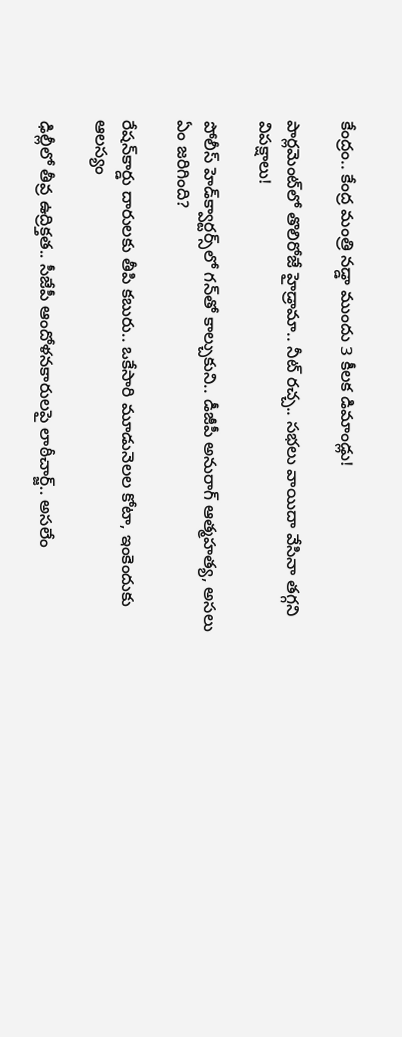కేంద్రం.. కేంద్ర మంత్రి నడ్డా ముందు 3 కీలక డిమాండ్లు!

పార్లమెంట్‌లో తొలిరోజే హైడ్రామా.. నీట్ రచ్చ.. సభలు వాయిదా వేసినా తగ్గని విపక్షాలు!

పోలీస్ హెడ్‌క్వార్టర్స్‌లో గన్‌తో కాల్చుకుని.. డీజీపీ అనురాగ్‌ ఆత్మహత్య, అసలు ఏం జరిగింది?

రేషన్‌కార్డు దారులకు తీపి కబురు.. ఒకేసారి మూడునెలల కోటా, ఇంకెందుకు ఆలస్యం

ఢిల్లీలో తీవ్ర ఉద్రిక్తత.. సీజేపీ ఆందోళనకారులపై లాఠీచార్జ్.. అసలేం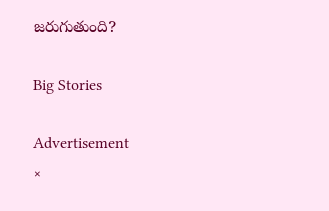జరుగుతుంది?

Big Stories

Advertisement
×